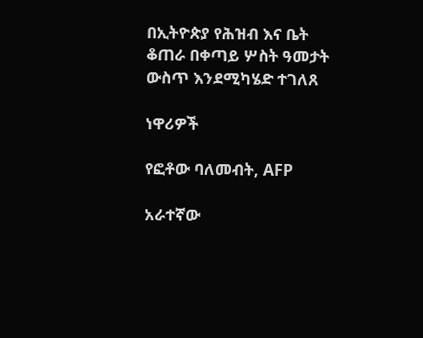በኢትዮጵያ የሕዝብ እና ቤት ቆጠራ በቀጣይ ሦስት ዓመታት ውስጥ እንደሚካሄድ ተገለጸ

ነዋሪዎች

የፎቶው ባለመብት, AFP

አራተኛው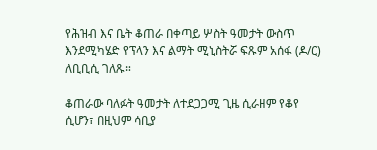የሕዝብ እና ቤት ቆጠራ በቀጣይ ሦስት ዓመታት ውስጥ እንደሚካሄድ የፕላን እና ልማት ሚኒስትሯ ፍጹም አሰፋ (ዶ/ር) ለቢቢሲ ገለጹ።

ቆጠራው ባለፉት ዓመታት ለተደጋጋሚ ጊዜ ሲራዘም የቆየ ሲሆን፣ በዚህም ሳቢያ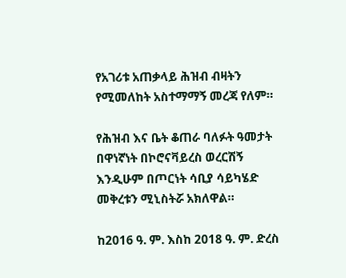የአገሪቱ አጠቃላይ ሕዝብ ብዛትን የሚመለከት አስተማማኝ መረጃ የለም።

የሕዝብ እና ቤት ቆጠራ ባለፉት ዓመታት በዋነኛነት በኮሮናቫይረስ ወረርሽኝ እንዲሁም በጦርነት ሳቢያ ሳይካሄድ መቅረቱን ሚኒስትሯ አክለዋል።

ከ2016 ዓ. ም. እስከ 2018 ዓ. ም. ድረስ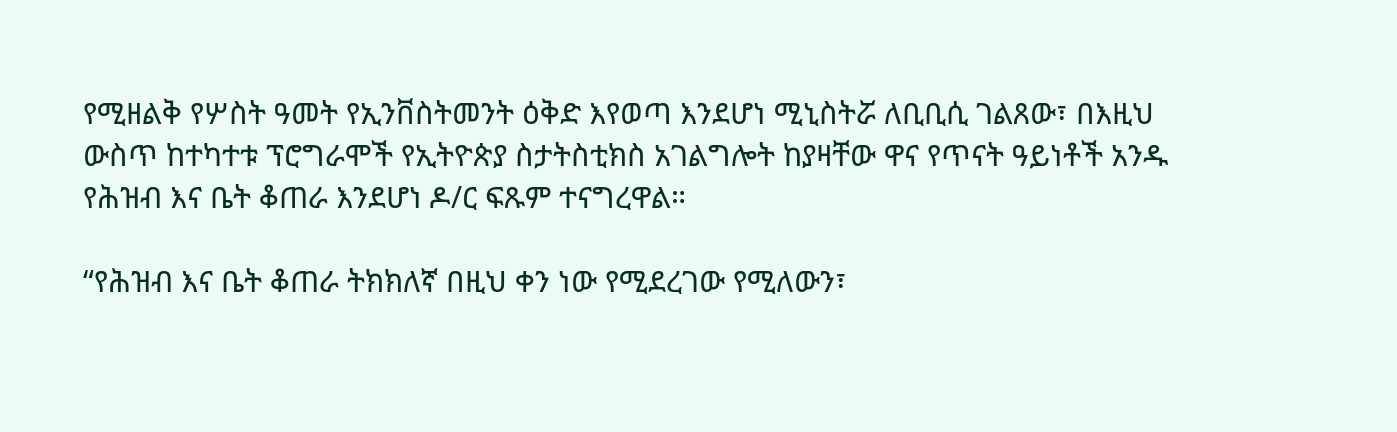የሚዘልቅ የሦስት ዓመት የኢንቨስትመንት ዕቅድ እየወጣ እንደሆነ ሚኒስትሯ ለቢቢሲ ገልጸው፣ በእዚህ ውስጥ ከተካተቱ ፕሮግራሞች የኢትዮጵያ ስታትስቲክስ አገልግሎት ከያዛቸው ዋና የጥናት ዓይነቶች አንዱ የሕዝብ እና ቤት ቆጠራ እንደሆነ ዶ/ር ፍጹም ተናግረዋል።

“የሕዝብ እና ቤት ቆጠራ ትክክለኛ በዚህ ቀን ነው የሚደረገው የሚለውን፣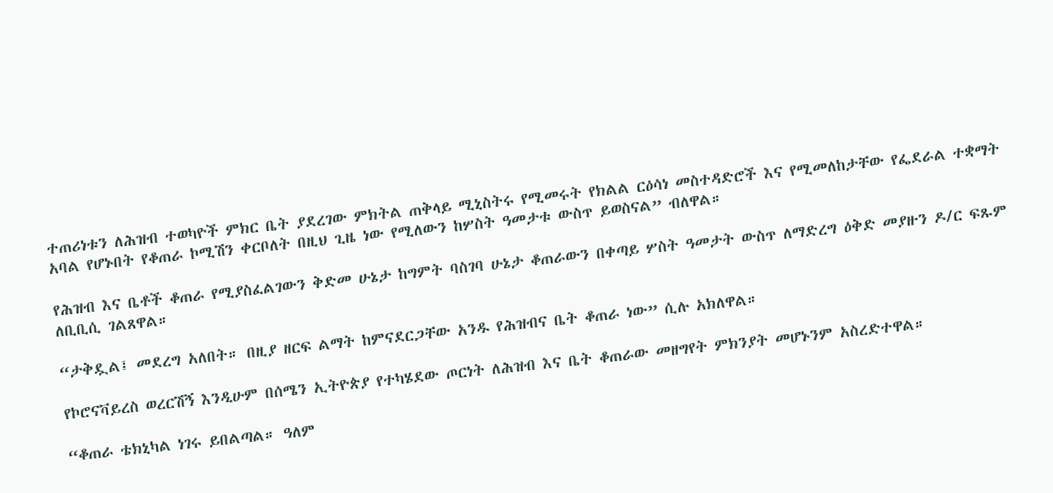ተጠሪነቱን ለሕዝብ ተወካዮች ምክር ቤት ያደረገው ምክትል ጠቅላይ ሚኒስትሩ የሚመሩት የክልል ርዕሳነ መስተዳድሮች እና የሚመለከታቸው የፌደራል ተቋማት አባል የሆኑበት የቆጠራ ኮሚሽን ቀርቦለት በዚህ ጊዜ ነው የሚለውን ከሦስት ዓመታቱ ውስጥ ይወስናል” ብለዋል።

የሕዝብ እና ቤቶች ቆጠራ የሚያስፈልገውን ቅድመ ሁኔታ ከግምት ባስገባ ሁኔታ ቆጠራውን በቀጣይ ሦስት ዓመታት ውስጥ ለማድረግ ዕቅድ መያዙን ዶ/ር ፍጹም ለቢቢሲ ገልጸዋል።

“ታቅዷል፤ መደረግ አለበት። በዚያ ዘርፍ ልማት ከምናደርጋቸው አንዱ የሕዝብና ቤት ቆጠራ ነው” ሲሉ አክለዋል።

የኮሮናቫይረስ ወረርሽኝ እንዲሁም በሰሜን ኢትዮጵያ የተካሄደው ጦርነት ለሕዝብ እና ቤት ቆጠራው መዘግየት ምክንያት መሆኑንም አስረድተዋል።

“ቆጠራ ቴክኒካል ነገሩ ይበልጣል። ዓለም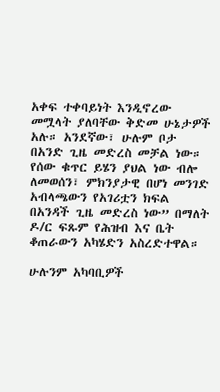አቀፍ ተቀባይነት እንዲኖረው መሟላት ያለባቸው ቅድመ ሁኔታዎች አሉ። አንደኛው፣ ሁሉም ቦታ በአንድ ጊዜ መድረስ መቻል ነው። የሰው ቁጥር ይሄን ያህል ነው ብሎ ለመወሰን፣ ምክንያታዊ በሆነ መንገድ አብላጫውን የአገሪቷን ክፍል በአንዳች ጊዜ መድረስ ነው” በማለት ዶ/ር ፍጹም የሕዝብ እና ቤት ቆጠራውን አካሄድን አስረድተዋል።

ሁሉንም አካባቢዎች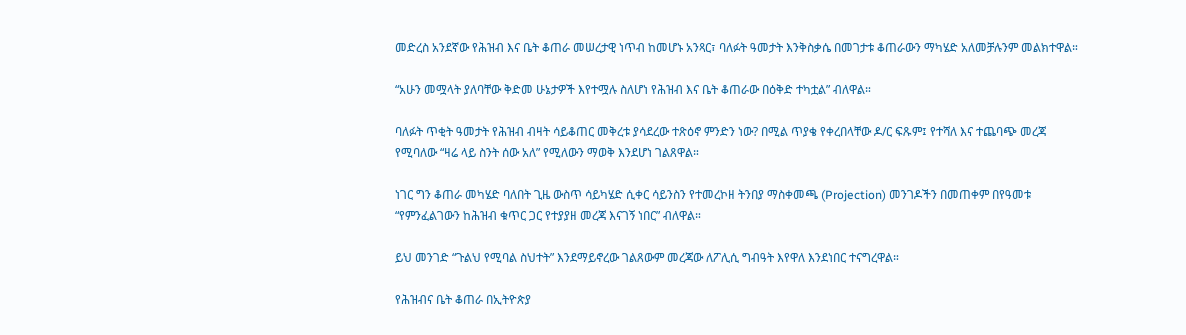መድረስ አንደኛው የሕዝብ እና ቤት ቆጠራ መሠረታዊ ነጥብ ከመሆኑ አንጻር፣ ባለፉት ዓመታት እንቅስቃሴ በመገታቱ ቆጠራውን ማካሄድ አለመቻሉንም መልክተዋል።

“አሁን መሟላት ያለባቸው ቅድመ ሁኔታዎች እየተሟሉ ስለሆነ የሕዝብ እና ቤት ቆጠራው በዕቅድ ተካቷል” ብለዋል።

ባለፉት ጥቂት ዓመታት የሕዝብ ብዛት ሳይቆጠር መቅረቱ ያሳደረው ተጽዕኖ ምንድን ነው? በሚል ጥያቄ የቀረበላቸው ዶ/ር ፍጹም፤ የተሻለ እና ተጨባጭ መረጃ የሚባለው “ዛሬ ላይ ስንት ሰው አለ” የሚለውን ማወቅ እንደሆነ ገልጸዋል።

ነገር ግን ቆጠራ መካሄድ ባለበት ጊዜ ውስጥ ሳይካሄድ ሲቀር ሳይንስን የተመረኮዘ ትንበያ ማስቀመጫ (Projection) መንገዶችን በመጠቀም በየዓመቱ “የምንፈልገውን ከሕዝብ ቁጥር ጋር የተያያዘ መረጃ እናገኝ ነበር” ብለዋል።

ይህ መንገድ “ጉልህ የሚባል ስህተት” እንደማይኖረው ገልጸውም መረጃው ለፖሊሲ ግብዓት እየዋለ እንደነበር ተናግረዋል።

የሕዝብና ቤት ቆጠራ በኢትዮጵያ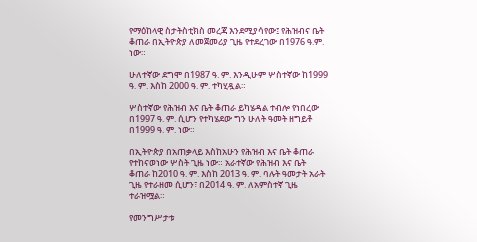የማዕከላዊ ስታትስቲክስ መረጃ እንደሚያሳየው፤ የሕዝብና ቤት ቆጠራ በኢትዮጵያ ለመጀመሪያ ጊዜ የተደረገው በ1976 ዓ.ም. ነው።

ሁለተኛው ደግሞ በ1987 ዓ. ም. እንዲሁም ሦስተኛው ከ1999 ዓ. ም. እስከ 2000 ዓ. ም. ተካሂዷል።

ሦስተኛው የሕዝብ እና ቤት ቆጠራ ይካሄዳል ተብሎ የነበረው በ1997 ዓ. ም. ሲሆን የተካሄደው ግን ሁለት ዓመት ዘግይቶ በ1999 ዓ. ም. ነው።

በኢትዮጵያ በአጠቃላይ እስከአሁን የሕዝብ እና ቤት ቆጠራ የተከናወነው ሦስት ጊዜ ነው። አራተኛው የሕዝብ እና ቤት ቆጠራ ከ2010 ዓ. ም. እስከ 2013 ዓ. ም. ባሉት ዓመታት አራት ጊዜ የተራዘመ ሲሆን፣ በ2014 ዓ. ም. ለአምስተኛ ጊዜ ተራዝሟል።

የመንግሥታቱ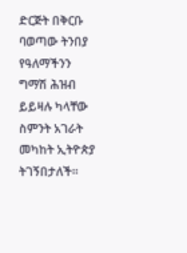ድርጅት በቅርቡ ባወጣው ትንበያ የዓለማችንን ግማሽ ሕዝብ ይይዛሉ ካላቸው ስምንት አገራት መካከት ኢትዮጵያ ትገኝበታለች።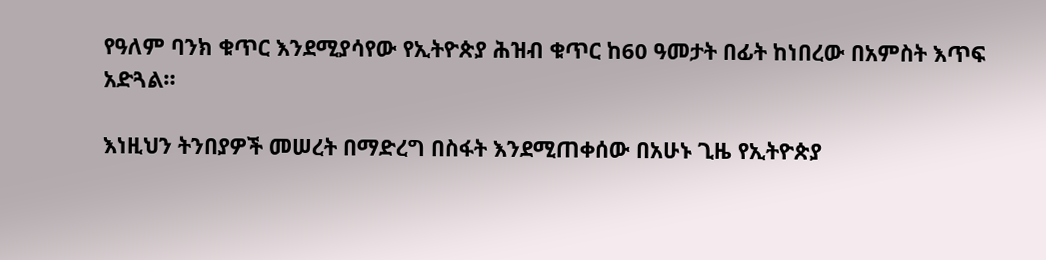የዓለም ባንክ ቁጥር እንደሚያሳየው የኢትዮጵያ ሕዝብ ቁጥር ከ60 ዓመታት በፊት ከነበረው በአምስት እጥፍ አድጓል።

እነዚህን ትንበያዎች መሠረት በማድረግ በስፋት እንደሚጠቀሰው በአሁኑ ጊዜ የኢትዮጵያ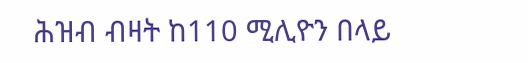ሕዝብ ብዛት ከ110 ሚሊዮን በላይ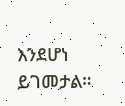እንደሆነ ይገመታል።